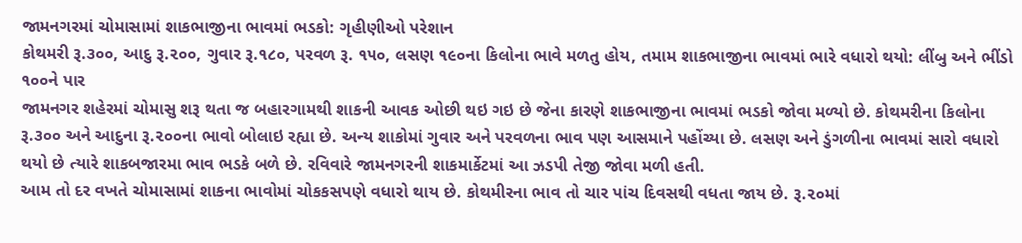જામનગરમાં ચોમાસામાં શાકભાજીના ભાવમાં ભડકો: ગૃહીણીઓ પરેશાન
કોથમરી રૂ.૩૦૦, આદુ રૂ.૨૦૦, ગુવાર રૂ.૧૮૦, પરવળ રૂ. ૧૫૦, લસણ ૧૯૦ના કિલોના ભાવે મળતુ હોય, તમામ શાકભાજીના ભાવમાં ભારે વધારો થયો: લીંબુ અને ભીંડો ૧૦૦ને પાર
જામનગર શહેરમાં ચોમાસુ શરૂ થતા જ બહારગામથી શાકની આવક ઓછી થઇ ગઇ છે જેના કારણે શાકભાજીના ભાવમાં ભડકો જોવા મળ્યો છે. કોથમરીના કિલોના રૂ.૩૦૦ અને આદુના રૂ.૨૦૦ના ભાવો બોલાઇ રહ્યા છે. અન્ય શાકોમાં ગુવાર અને પરવળના ભાવ પણ આસમાને પહોંચ્યા છે. લસણ અને ડુંગળીના ભાવમાં સારો વધારો થયો છે ત્યારે શાકબજારમા ભાવ ભડકે બળે છે. રવિવારે જામનગરની શાકમાર્કેટમાં આ ઝડપી તેજી જોવા મળી હતી.
આમ તો દર વખતે ચોમાસામાં શાકના ભાવોમાં ચોકકસપણે વધારો થાય છે. કોથમીરના ભાવ તો ચાર પાંચ દિવસથી વધતા જાય છે. રૂ.૨૦માં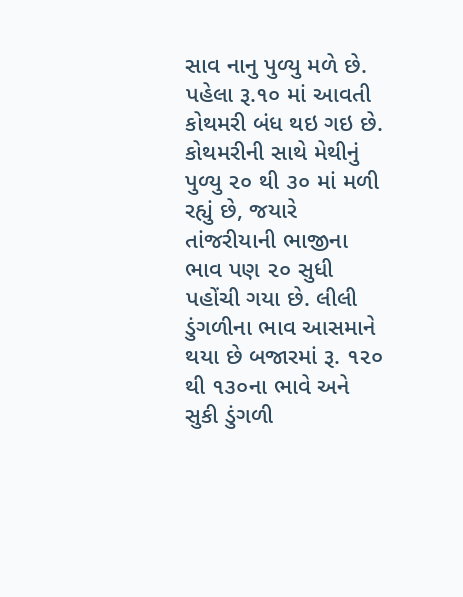સાવ નાનુ પુળ્યુ મળે છે. પહેલા રૂ.૧૦ માં આવતી કોથમરી બંધ થઇ ગઇ છે.
કોથમરીની સાથે મેથીનું પુળ્યુ ૨૦ થી ૩૦ માં મળી રહ્યું છે, જયારે તાંજરીયાની ભાજીના ભાવ પણ ૨૦ સુધી પહોંચી ગયા છે. લીલી ડુંગળીના ભાવ આસમાને થયા છે બજારમાં રૂ. ૧૨૦ થી ૧૩૦ના ભાવે અને સુકી ડુંગળી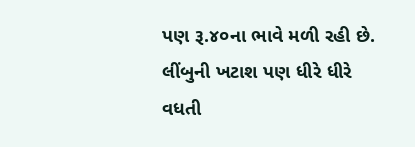પણ રૂ.૪૦ના ભાવે મળી રહી છે.
લીંબુની ખટાશ પણ ધીરે ધીરે વધતી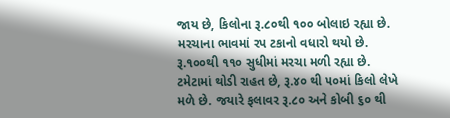જાય છે, કિલોના રૂ.૮૦થી ૧૦૦ બોલાઇ રહ્યા છે. મરચાના ભાવમાં રપ ટકાનો વધારો થયો છે. રૂ.૧૦૦થી ૧૧૦ સુધીમાં મરચા મળી રહ્યા છે. ટમેટામાં થોડી રાહત છે, રૂ.૪૦ થી ૫૦માં કિલો લેખે મળે છે. જયારે ફલાવર રૂ.૮૦ અને કોબી ૬૦ થી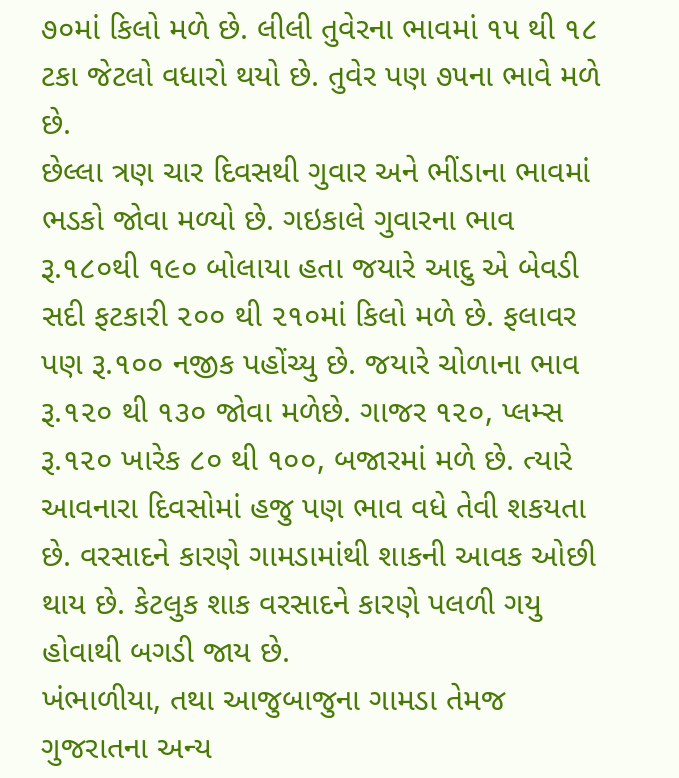૭૦માં કિલો મળે છે. લીલી તુવેરના ભાવમાં ૧૫ થી ૧૮ ટકા જેટલો વધારો થયો છે. તુવેર પણ ૭૫ના ભાવે મળે છે.
છેલ્લા ત્રણ ચાર દિવસથી ગુવાર અને ભીંડાના ભાવમાં ભડકો જોવા મળ્યો છે. ગઇકાલે ગુવારના ભાવ રૂ.૧૮૦થી ૧૯૦ બોલાયા હતા જયારે આદુ એ બેવડી સદી ફટકારી ૨૦૦ થી ૨૧૦માં કિલો મળે છે. ફલાવર પણ રૂ.૧૦૦ નજીક પહોંચ્યુ છે. જયારે ચોળાના ભાવ રૂ.૧૨૦ થી ૧૩૦ જોવા મળેછે. ગાજર ૧૨૦, પ્લમ્સ રૂ.૧૨૦ ખારેક ૮૦ થી ૧૦૦, બજારમાં મળે છે. ત્યારે આવનારા દિવસોમાં હજુ પણ ભાવ વધે તેવી શકયતા છે. વરસાદને કારણે ગામડામાંથી શાકની આવક ઓછી થાય છે. કેટલુક શાક વરસાદને કારણે પલળી ગયુ હોવાથી બગડી જાય છે.
ખંભાળીયા, તથા આજુબાજુના ગામડા તેમજ ગુજરાતના અન્ય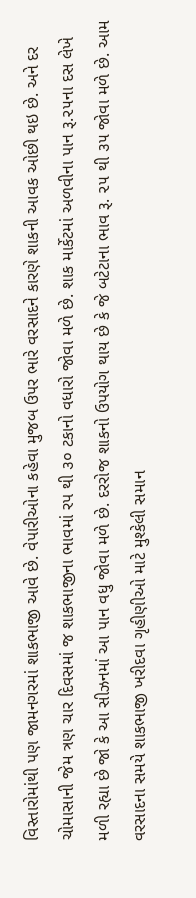વિસ્તારોમાંથી પણ જામનગરમાં શાકભાજી આવે છે. વેપારીઓના કહેવા મુજબ ઉપર ભારે વરસાદને કારણે શાકની આવક ઓછી થઇ છે. અને દર ચોમાસાની જેમ ત્રણ ચાર દિવસમાં જ શાકભાજીના ભાવમાં રપ થી ૩૦ ટકાનો વધારો જોવા મળે છે. શાક માર્કેટમાં અળવીના પાન રૂ.૨૫ના દસ લેખે મળી રહ્યા છે જો કે આ સીઝનમાં આ પાન વધુ જોવા મળે છે. દરરોજ શાકનો ઉપયોગ થાય છે કે જે બટેટાના ભાવ રૂ. ૨૫ થી ૩૫ જોવા મળે છે. આમ વરસાદના સમયે શાકભાજી ખરીદવા ગૃહીણીઓ માટે મુશ્કેલી સમાન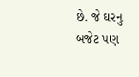છે. જે ઘરનુ બજેટ પણ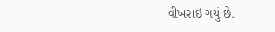વીખરાઇ ગયું છે.